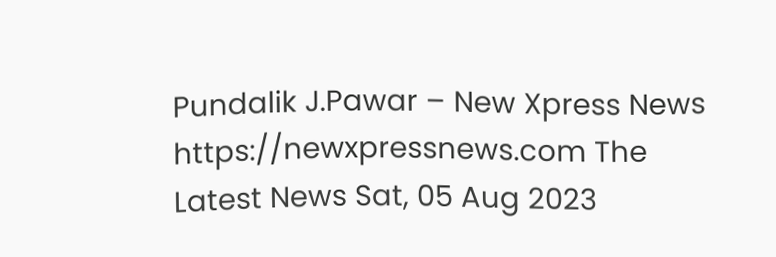Pundalik J.Pawar – New Xpress News https://newxpressnews.com The Latest News Sat, 05 Aug 2023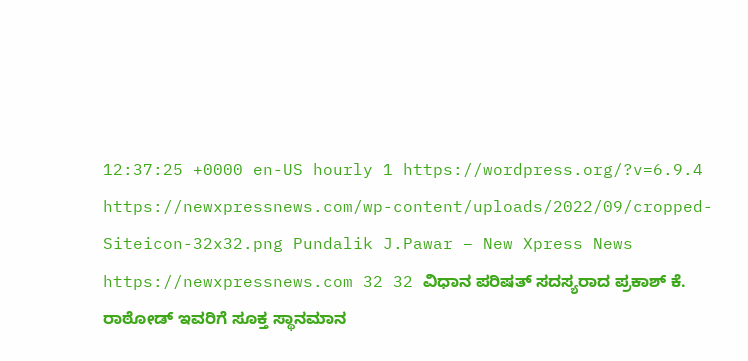12:37:25 +0000 en-US hourly 1 https://wordpress.org/?v=6.9.4 https://newxpressnews.com/wp-content/uploads/2022/09/cropped-Siteicon-32x32.png Pundalik J.Pawar – New Xpress News https://newxpressnews.com 32 32 ವಿಧಾನ ಪರಿಷತ್ ಸದಸ್ಯರಾದ ಪ್ರಕಾಶ್ ಕೆ. ರಾಠೋಡ್ ಇವರಿಗೆ ಸೂಕ್ತ ಸ್ಥಾನಮಾನ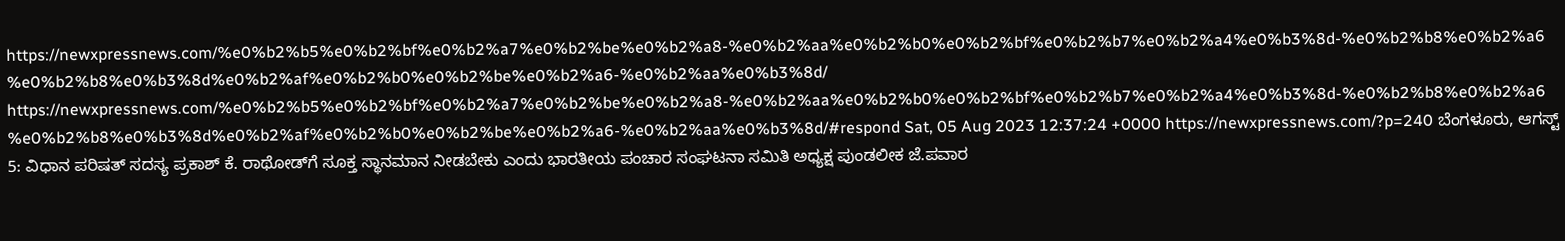https://newxpressnews.com/%e0%b2%b5%e0%b2%bf%e0%b2%a7%e0%b2%be%e0%b2%a8-%e0%b2%aa%e0%b2%b0%e0%b2%bf%e0%b2%b7%e0%b2%a4%e0%b3%8d-%e0%b2%b8%e0%b2%a6%e0%b2%b8%e0%b3%8d%e0%b2%af%e0%b2%b0%e0%b2%be%e0%b2%a6-%e0%b2%aa%e0%b3%8d/ https://newxpressnews.com/%e0%b2%b5%e0%b2%bf%e0%b2%a7%e0%b2%be%e0%b2%a8-%e0%b2%aa%e0%b2%b0%e0%b2%bf%e0%b2%b7%e0%b2%a4%e0%b3%8d-%e0%b2%b8%e0%b2%a6%e0%b2%b8%e0%b3%8d%e0%b2%af%e0%b2%b0%e0%b2%be%e0%b2%a6-%e0%b2%aa%e0%b3%8d/#respond Sat, 05 Aug 2023 12:37:24 +0000 https://newxpressnews.com/?p=240 ಬೆಂಗಳೂರು, ಆಗಸ್ಟ್ 5: ವಿಧಾನ ಪರಿಷತ್ ಸದಸ್ಯ ಪ್ರಕಾಶ್ ಕೆ. ರಾಥೋಡ್‌ಗೆ ಸೂಕ್ತ ಸ್ಥಾನಮಾನ ನೀಡಬೇಕು ಎಂದು ಭಾರತೀಯ ಪಂಚಾರ ಸಂಘಟನಾ ಸಮಿತಿ ಅಧ್ಯಕ್ಷ ಪುಂಡಲೀಕ ಜೆ.ಪವಾರ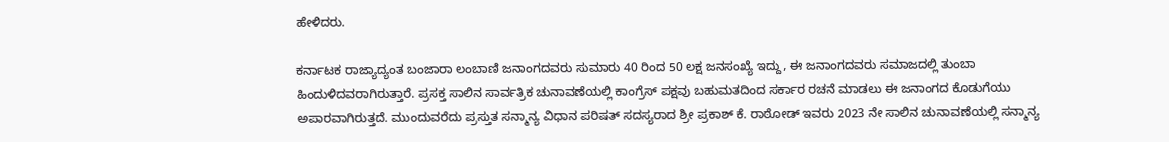ಹೇಳಿದರು.

ಕರ್ನಾಟಕ ರಾಜ್ಯಾದ್ಯಂತ ಬಂಜಾರಾ ಲಂಬಾಣಿ ಜನಾಂಗದವರು ಸುಮಾರು 40 ರಿಂದ 50 ಲಕ್ಷ ಜನಸಂಖ್ಯೆ ಇದ್ದು, ಈ ಜನಾಂಗದವರು ಸಮಾಜದಲ್ಲಿ ತುಂಬಾ ಹಿಂದುಳಿದವರಾಗಿರುತ್ತಾರೆ. ಪ್ರಸಕ್ತ ಸಾಲಿನ ಸಾರ್ವತ್ರಿಕ ಚುನಾವಣೆಯಲ್ಲಿ ಕಾಂಗ್ರೆಸ್ ಪಕ್ಷವು ಬಹುಮತದಿಂದ ಸರ್ಕಾರ ರಚನೆ ಮಾಡಲು ಈ ಜನಾಂಗದ ಕೊಡುಗೆಯು ಅಪಾರವಾಗಿರುತ್ತದೆ. ಮುಂದುವರೆದು ಪ್ರಸ್ತುತ ಸನ್ಮಾನ್ಯ ವಿಧಾನ ಪರಿಷತ್‌ ಸದಸ್ಯರಾದ ಶ್ರೀ ಪ್ರಕಾಶ್ ಕೆ. ರಾಠೋಡ್ ಇವರು 2023 ನೇ ಸಾಲಿನ ಚುನಾವಣೆಯಲ್ಲಿ ಸನ್ಮಾನ್ಯ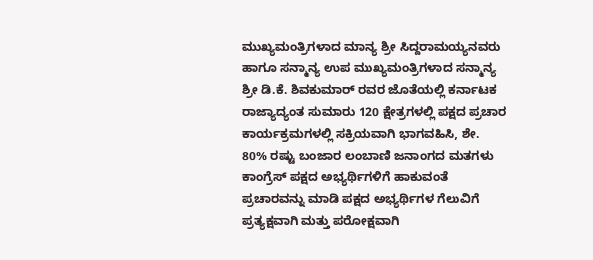ಮುಖ್ಯಮಂತ್ರಿಗಳಾದ ಮಾನ್ಯ ಶ್ರೀ ಸಿದ್ದರಾಮಯ್ಯನವರು ಹಾಗೂ ಸನ್ಮಾನ್ಯ ಉಪ ಮುಖ್ಯಮಂತ್ರಿಗಳಾದ ಸನ್ಮಾನ್ಯ ಶ್ರೀ ಡಿ.ಕೆ. ಶಿವಕುಮಾರ್ ರವರ ಜೊತೆಯಲ್ಲಿ ಕರ್ನಾಟಕ ರಾಜ್ಯಾದ್ಯಂತ ಸುಮಾರು 120 ಕ್ಷೇತ್ರಗಳಲ್ಲಿ ಪಕ್ಷದ ಪ್ರಚಾರ ಕಾರ್ಯಕ್ರಮಗಳಲ್ಲಿ ಸಕ್ರಿಯವಾಗಿ ಭಾಗವಹಿಸಿ, ಶೇ. 80% ರಷ್ಟು ಬಂಜಾರ ಲಂಬಾಣಿ ಜನಾಂಗದ ಮತಗಳು ಕಾಂಗ್ರೆಸ್‌ ಪಕ್ಷದ ಅಭ್ಯರ್ಥಿಗಳಿಗೆ ಹಾಕುವಂತೆ ಪ್ರಚಾರವನ್ನು ಮಾಡಿ ಪಕ್ಷದ ಅಭ್ಯರ್ಥಿಗಳ ಗೆಲುವಿಗೆ ಪ್ರತ್ಯಕ್ಷವಾಗಿ ಮತ್ತು ಪರೋಕ್ಷವಾಗಿ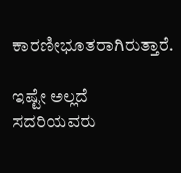ಕಾರಣೀಭೂತರಾಗಿರುತ್ತಾರೆ.

ಇಷ್ಟೇ ಅಲ್ಲದೆ ಸದರಿಯವರು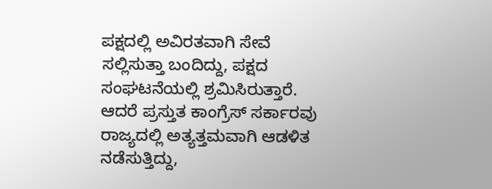ಪಕ್ಷದಲ್ಲಿ ಅವಿರತವಾಗಿ ಸೇವೆ ಸಲ್ಲಿಸುತ್ತಾ ಬಂದಿದ್ದು, ಪಕ್ಷದ ಸಂಘಟನೆಯಲ್ಲಿ ಶ್ರಮಿಸಿರುತ್ತಾರೆ. ಆದರೆ ಪ್ರಸ್ತುತ ಕಾಂಗ್ರೆಸ್ ಸರ್ಕಾರವು ರಾಜ್ಯದಲ್ಲಿ ಅತ್ಯತ್ತಮವಾಗಿ ಆಡಳಿತ ನಡೆಸುತ್ತಿದ್ದು,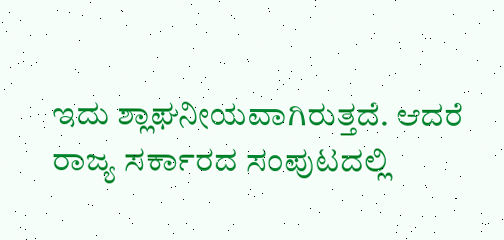ಇದು ಶ್ಲಾಘನೀಯವಾಗಿರುತ್ತದೆ. ಆದರೆ ರಾಜ್ಯ ಸರ್ಕಾರದ ಸಂಪುಟದಲ್ಲಿ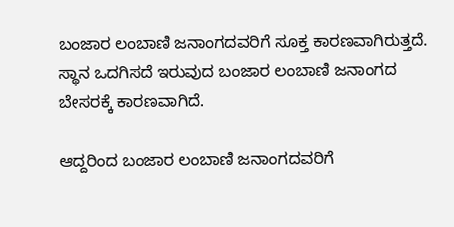ಬಂಜಾರ ಲಂಬಾಣಿ ಜನಾಂಗದವರಿಗೆ ಸೂಕ್ತ ಕಾರಣವಾಗಿರುತ್ತದೆ. ಸ್ಥಾನ ಒದಗಿಸದೆ ಇರುವುದ ಬಂಜಾರ ಲಂಬಾಣಿ ಜನಾಂಗದ ಬೇಸರಕ್ಕೆ ಕಾರಣವಾಗಿದೆ.

ಆದ್ದರಿಂದ ಬಂಜಾರ ಲಂಬಾಣಿ ಜನಾಂಗದವರಿಗೆ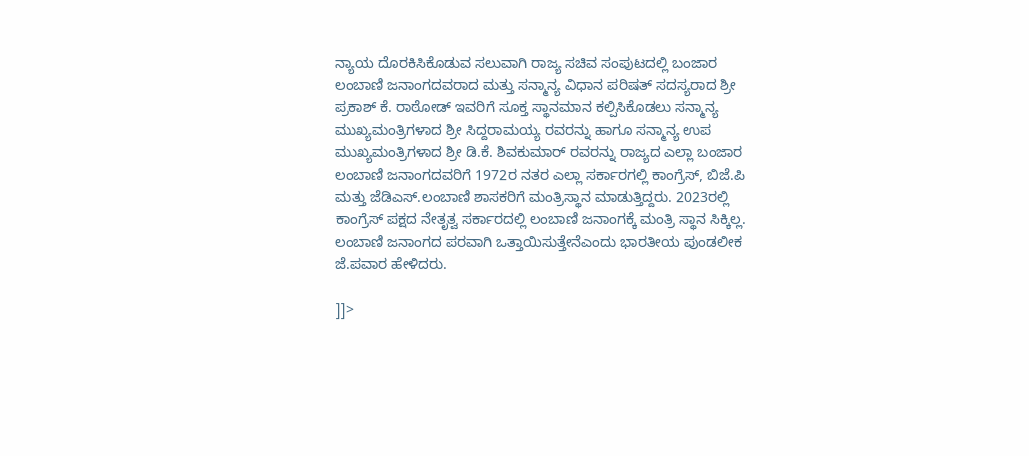ನ್ಯಾಯ ದೊರಕಿಸಿಕೊಡುವ ಸಲುವಾಗಿ ರಾಜ್ಯ ಸಚಿವ ಸಂಪುಟದಲ್ಲಿ ಬಂಜಾರ ಲಂಬಾಣಿ ಜನಾಂಗದವರಾದ ಮತ್ತು ಸನ್ಮಾನ್ಯ ವಿಧಾನ ಪರಿಷತ್ ಸದಸ್ಯರಾದ ಶ್ರೀ ಪ್ರಕಾಶ್ ಕೆ. ರಾಠೋಡ್ ಇವರಿಗೆ ಸೂಕ್ತ ಸ್ಥಾನಮಾನ ಕಲ್ಪಿಸಿಕೊಡಲು ಸನ್ಮಾನ್ಯ ಮುಖ್ಯಮಂತ್ರಿಗಳಾದ ಶ್ರೀ ಸಿದ್ದರಾಮಯ್ಯ ರವರನ್ನು ಹಾಗೂ ಸನ್ಮಾನ್ಯ ಉಪ ಮುಖ್ಯಮಂತ್ರಿಗಳಾದ ಶ್ರೀ ಡಿ.ಕೆ. ಶಿವಕುಮಾರ್ ರವರನ್ನು ರಾಜ್ಯದ ಎಲ್ಲಾ ಬಂಜಾರ ಲಂಬಾಣಿ ಜನಾಂಗದವರಿಗೆ 1972ರ ನತರ ಎಲ್ಲಾ ಸರ್ಕಾರಗಲ್ಲಿ ಕಾಂಗ್ರೆಸ್, ಬಿಜೆ.ಪಿ ಮತ್ತು ಜೆಡಿಎಸ್.ಲಂಬಾಣಿ ಶಾಸಕರಿಗೆ ಮಂತ್ರಿಸ್ಥಾನ ಮಾಡುತ್ತಿದ್ದರು. 2023ರಲ್ಲಿ ಕಾಂಗ್ರೆಸ್ ಪಕ್ಷದ ನೇತೃತ್ವ ಸರ್ಕಾರದಲ್ಲಿ ಲಂಬಾಣಿ ಜನಾಂಗಕ್ಕೆ ಮಂತ್ರಿ ಸ್ಥಾನ ಸಿಕ್ಕಿಲ್ಲ. ಲಂಬಾಣಿ ಜನಾಂಗದ ಪರವಾಗಿ ಒತ್ತಾಯಿಸುತ್ತೇನೆಎಂದು ಭಾರತೀಯ ಪುಂಡಲೀಕ ಜೆ.ಪವಾರ ಹೇಳಿದರು.

]]>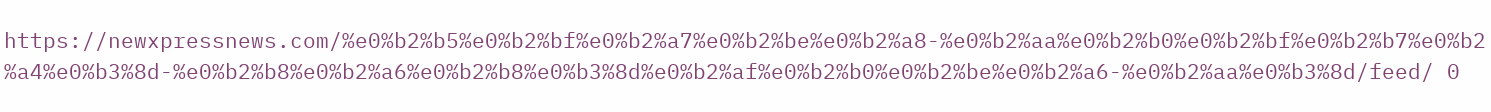https://newxpressnews.com/%e0%b2%b5%e0%b2%bf%e0%b2%a7%e0%b2%be%e0%b2%a8-%e0%b2%aa%e0%b2%b0%e0%b2%bf%e0%b2%b7%e0%b2%a4%e0%b3%8d-%e0%b2%b8%e0%b2%a6%e0%b2%b8%e0%b3%8d%e0%b2%af%e0%b2%b0%e0%b2%be%e0%b2%a6-%e0%b2%aa%e0%b3%8d/feed/ 0